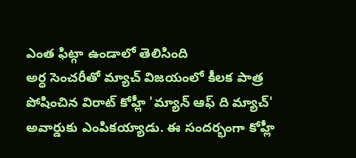ఎంత ఫిట్గా ఉండాలో తెలిసింది
అర్ధ సెంచరీతో మ్యాచ్ విజయంలో కీలక పాత్ర పోషించిన విరాట్ కోహ్లీ 'మ్యాన్ ఆఫ్ ది మ్యాచ్' అవార్డుకు ఎంపికయ్యాడు. ఈ సందర్భంగా కోహ్లీ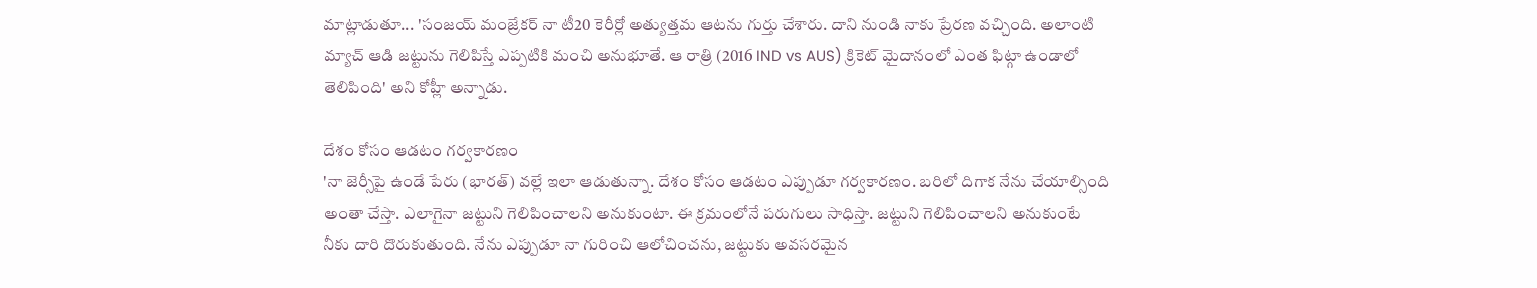మాట్లాడుతూ... 'సంజయ్ మంజ్రేకర్ నా టీ20 కెరీర్లో అత్యుత్తమ ఆటను గుర్తు చేశారు. దాని నుండి నాకు ప్రేరణ వచ్చింది. అలాంటి మ్యాచ్ ఆడి జట్టును గెలిపిస్తే ఎప్పటికి మంచి అనుభూతే. ఆ రాత్రి (2016 IND vs AUS) క్రికెట్ మైదానంలో ఎంత ఫిట్గా ఉండాలో తెలిపింది' అని కోహ్లీ అన్నాడు.

దేశం కోసం ఆడటం గర్వకారణం
'నా జెర్సీపై ఉండే పేరు (భారత్) వల్లే ఇలా ఆడుతున్నా. దేశం కోసం ఆడటం ఎప్పుడూ గర్వకారణం. బరిలో దిగాక నేను చేయాల్సింది అంతా చేస్తా. ఎలాగైనా జట్టుని గెలిపించాలని అనుకుంటా. ఈ క్రమంలోనే పరుగులు సాధిస్తా. జట్టుని గెలిపించాలని అనుకుంటే నీకు దారి దొరుకుతుంది. నేను ఎప్పుడూ నా గురించి ఆలోచించను, జట్టుకు అవసరమైన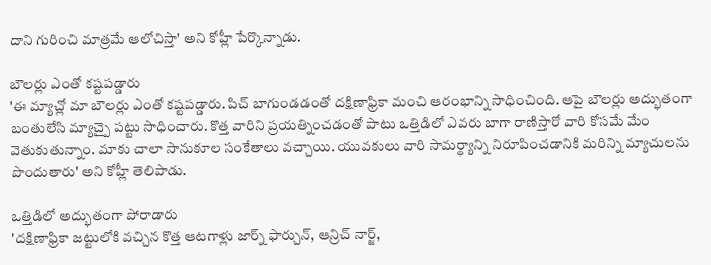దాని గురించి మాత్రమే ఆలోచిస్తా' అని కోహ్లీ పేర్కొన్నాడు.

బౌలర్లు ఎంతో కష్టపడ్డారు
'ఈ మ్యాచ్లో మా బౌలర్లు ఎంతో కష్టపడ్డారు. పిచ్ బాగుండడంతో దక్షిణాఫ్రికా మంచి ఆరంభాన్ని సాధించింది. ఆపై బౌలర్లు అద్భుతంగా బంతులేసి మ్యాచ్పై పట్టు సాధించారు. కొత్త వారిని ప్రయత్నించడంతో పాటు ఒత్తిడిలో ఎవరు బాగా రాణిస్తారో వారి కోసమే మేం వెతుకుతున్నాం. మాకు చాలా సానుకూల సంకేతాలు వచ్చాయి. యువకులు వారి సామర్థ్యాన్ని నిరూపించడానికి మరిన్ని మ్యాచులను పొందుతారు' అని కోహ్లీ తెలిపాడు.

ఒత్తిడిలో అద్భుతంగా పోరాడారు
'దక్షిణాఫ్రికా జట్టులోకి వచ్చిన కొత్త ఆటగాళ్లు జార్న్ ఫార్చున్, ఆన్రిచ్ నార్జ్,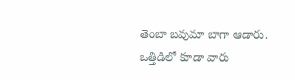తెంబా బవుమా బాగా ఆడారు. ఒత్తిడిలో కూడా వారు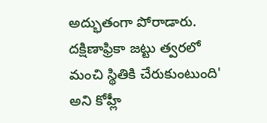అద్భుతంగా పోరాడారు. దక్షిణాఫ్రికా జట్టు త్వరలో మంచి స్థితికి చేరుకుంటుంది' అని కోహ్లీ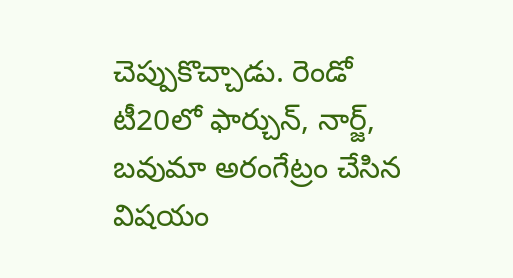చెప్పుకొచ్చాడు. రెండో టీ20లో ఫార్చున్, నార్జ్, బవుమా అరంగేట్రం చేసిన విషయం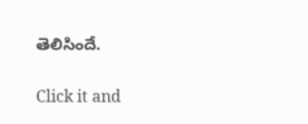తెలిసిందే.


Click it and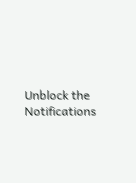Unblock the Notifications